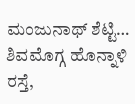ಮಂಜುನಾಥ್ ಶೆಟ್ಟಿ…
ಶಿವಮೊಗ್ಗ ಹೊನ್ನಾಳಿ ರಸ್ತೆ,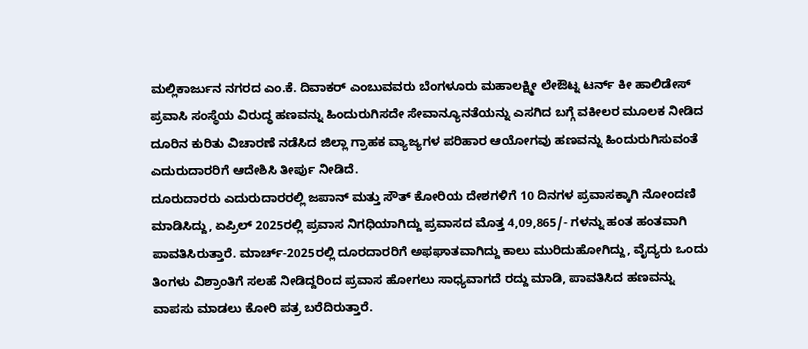ಮಲ್ಲಿಕಾರ್ಜುನ ನಗರದ ಎಂ.ಕೆ. ದಿವಾಕರ್ ಎಂಬುವವರು ಬೆಂಗಳೂರು ಮಹಾಲಕ್ಷ್ಮೀ ಲೇಔಟ್ನ ಟರ್ನ್ ಕೀ ಹಾಲಿಡೇಸ್ ಪ್ರವಾಸಿ ಸಂಸ್ಥೆಯ ವಿರುದ್ಧ ಹಣವನ್ನು ಹಿಂದುರುಗಿಸದೇ ಸೇವಾನ್ಯೂನತೆಯನ್ನು ಎಸಗಿದ ಬಗ್ಗೆ ವಕೀಲರ ಮೂಲಕ ನೀಡಿದ ದೂರಿನ ಕುರಿತು ವಿಚಾರಣೆ ನಡೆಸಿದ ಜಿಲ್ಲಾ ಗ್ರಾಹಕ ವ್ಯಾಜ್ಯಗಳ ಪರಿಹಾರ ಆಯೋಗವು ಹಣವನ್ನು ಹಿಂದುರುಗಿಸುವಂತೆ ಎದುರುದಾರರಿಗೆ ಆದೇಶಿಸಿ ತೀರ್ಪು ನೀಡಿದೆ.
ದೂರುದಾರರು ಎದುರುದಾರರಲ್ಲಿ ಜಪಾನ್ ಮತ್ತು ಸೌತ್ ಕೋರಿಯ ದೇಶಗಳಿಗೆ 10 ದಿನಗಳ ಪ್ರವಾಸಕ್ಕಾಗಿ ನೋಂದಣಿ ಮಾಡಿಸಿದ್ದು, ಏಪ್ರಿಲ್ 2025ರಲ್ಲಿ ಪ್ರವಾಸ ನಿಗಧಿಯಾಗಿದ್ದು ಪ್ರವಾಸದ ಮೊತ್ತ 4,09,865/- ಗಳನ್ನು ಹಂತ ಹಂತವಾಗಿ ಪಾವತಿಸಿರುತ್ತಾರೆ. ಮಾರ್ಚ್-2025ರಲ್ಲಿ ದೂರದಾರರಿಗೆ ಅಫಘಾತವಾಗಿದ್ದು ಕಾಲು ಮುರಿದುಹೋಗಿದ್ದು, ವೈದ್ಯರು ಒಂದು ತಿಂಗಳು ವಿಶ್ರಾಂತಿಗೆ ಸಲಹೆ ನೀಡಿದ್ದರಿಂದ ಪ್ರವಾಸ ಹೋಗಲು ಸಾಧ್ಯವಾಗದೆ ರದ್ದು ಮಾಡಿ, ಪಾವತಿಸಿದ ಹಣವನ್ನು ವಾಪಸು ಮಾಡಲು ಕೋರಿ ಪತ್ರ ಬರೆದಿರುತ್ತಾರೆ.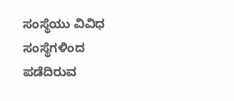ಸಂಸ್ಥೆಯು ವಿವಿಧ ಸಂಸ್ಥೆಗಳಿಂದ ಪಡೆದಿರುವ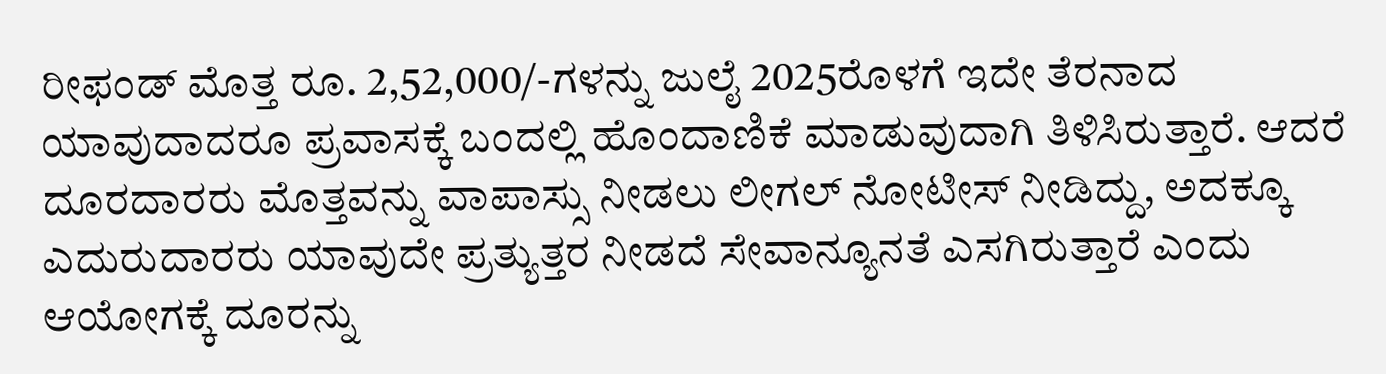ರೀಫಂಡ್ ಮೊತ್ತ ರೂ. 2,52,000/-ಗಳನ್ನು ಜುಲೈ 2025ರೊಳಗೆ ಇದೇ ತೆರನಾದ ಯಾವುದಾದರೂ ಪ್ರವಾಸಕ್ಕೆ ಬಂದಲ್ಲಿ ಹೊಂದಾಣಿಕೆ ಮಾಡುವುದಾಗಿ ತಿಳಿಸಿರುತ್ತಾರೆ. ಆದರೆ ದೂರದಾರರು ಮೊತ್ತವನ್ನು ವಾಪಾಸ್ಸು ನೀಡಲು ಲೀಗಲ್ ನೋಟೀಸ್ ನೀಡಿದ್ದು, ಅದಕ್ಕೂ ಎದುರುದಾರರು ಯಾವುದೇ ಪ್ರತ್ಯುತ್ತರ ನೀಡದೆ ಸೇವಾನ್ಯೂನತೆ ಎಸಗಿರುತ್ತಾರೆ ಎಂದು ಆಯೋಗಕ್ಕೆ ದೂರನ್ನು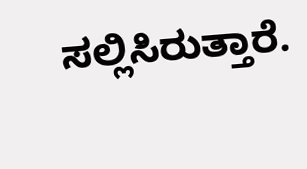ಸಲ್ಲಿಸಿರುತ್ತಾರೆ.